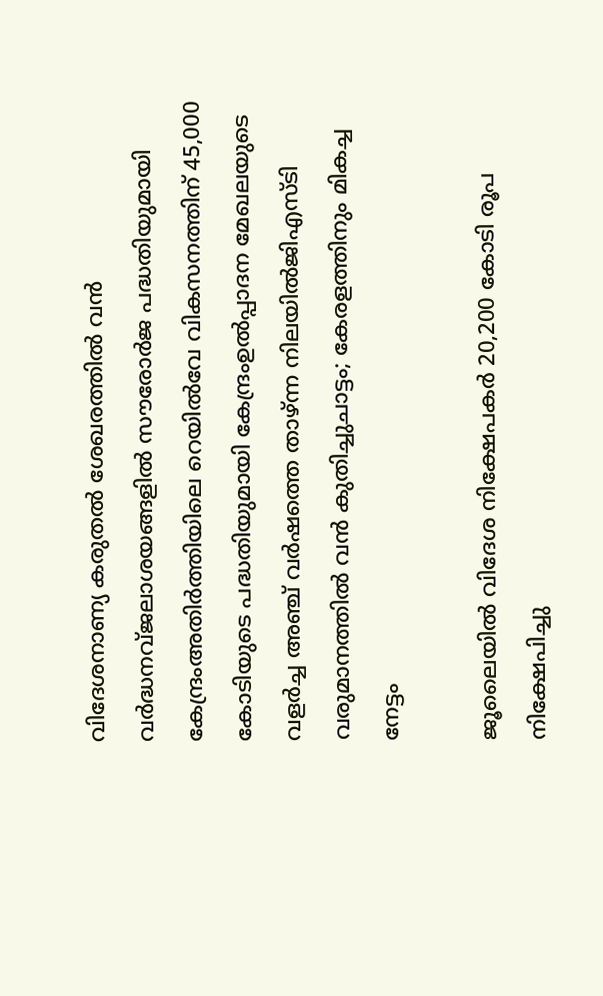വിദേശനാണ്യ കരുതല്‍ ശേഖരത്തില്‍ വന്‍ വര്‍ദ്ധനവ്ജലാശയങ്ങളില്‍ സൗരോര്‍ജ പദ്ധതിയുമായി കേന്ദ്രംഅതിർത്തിയിലെ റെയിൽവേ വികസനത്തിന് 45,000 കോടിയുടെ പദ്ധതിയുമായി കേന്ദ്രംഉൽപ്പാദന മേഖലയുടെ വളർച്ച അഞ്ച് വർഷത്തെ താഴ്ന്ന നിലയിൽജിഎസ്ടി വരുമാനത്തിൽ വന്‍ കുതിച്ചുചാട്ടം; കേരളത്തിനും മികച്ച നേട്ടം

ജൂലൈയില്‍ വിദേശ നിക്ഷേപകര്‍ 20,200 കോടി രൂപ നിക്ഷേപിച്ചു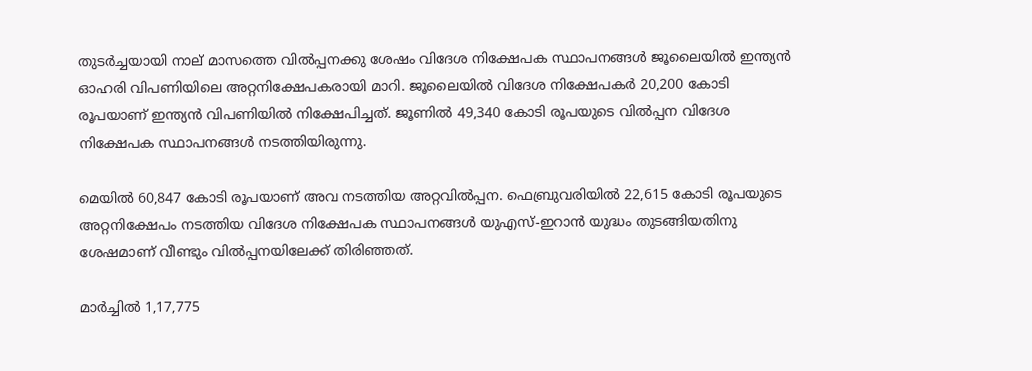തുടര്‍ച്ചയായി നാല്‌ മാസത്തെ വില്‍പ്പനക്കു ശേഷം വിദേശ നിക്ഷേപക സ്ഥാപനങ്ങള്‍ ജൂലൈയില്‍ ഇന്ത്യന്‍ ഓഹരി വിപണിയിലെ അറ്റനിക്ഷേപകരായി മാറി. ജൂലൈയില്‍ വിദേശ നിക്ഷേപകര്‍ 20,200 കോടി രൂപയാണ്‌ ഇന്ത്യന്‍ വിപണിയില്‍ നിക്ഷേപിച്ചത്‌. ജൂണില്‍ 49,340 കോടി രൂപയുടെ വില്‍പ്പന വിദേശ നിക്ഷേപക സ്ഥാപനങ്ങള്‍ നടത്തിയിരുന്നു.

മെയില്‍ 60,847 കോടി രൂപയാണ്‌ അവ നടത്തിയ അറ്റവില്‍പ്പന. ഫെബ്രുവരിയില്‍ 22,615 കോടി രൂപയുടെ അറ്റനിക്ഷേപം നടത്തിയ വിദേശ നിക്ഷേപക സ്ഥാപനങ്ങള്‍ യുഎസ്‌-ഇറാന്‍ യുദ്ധം തുടങ്ങിയതിനു ശേഷമാണ്‌ വീണ്ടും വില്‍പ്പനയിലേക്ക്‌ തിരിഞ്ഞത്‌.

മാര്‍ച്ചില്‍ 1,17,775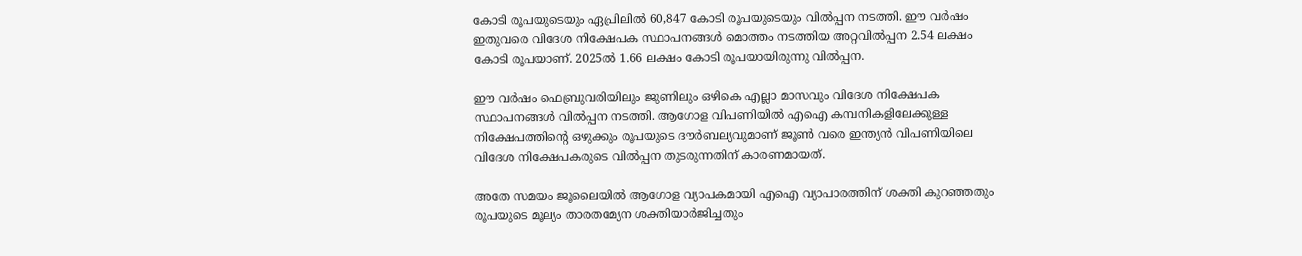കോടി രൂപയുടെയും ഏപ്രിലില്‍ 60,847 കോടി രൂപയുടെയും വില്‍പ്പന നടത്തി. ഈ വര്‍ഷം ഇതുവരെ വിദേശ നിക്ഷേപക സ്ഥാപനങ്ങള്‍ മൊത്തം നടത്തിയ അറ്റവില്‍പ്പന 2.54 ലക്ഷം കോടി രൂപയാണ്‌. 2025ല്‍ 1.66 ലക്ഷം കോടി രൂപയായിരുന്നു വില്‍പ്പന.

ഈ വര്‍ഷം ഫെബ്രുവരിയിലും ജുണിലും ഒഴികെ എല്ലാ മാസവും വിദേശ നിക്ഷേപക സ്ഥാപനങ്ങള്‍ വില്‍പ്പന നടത്തി. ആഗോള വിപണിയില്‍ എഐ കമ്പനികളിലേക്കുള്ള നിക്ഷേപത്തിന്റെ ഒഴുക്കും രൂപയുടെ ദൗര്‍ബല്യവുമാണ്‌ ജൂണ്‍ വരെ ഇന്ത്യന്‍ വിപണിയിലെ വിദേശ നിക്ഷേപകരുടെ വില്‍പ്പന തുടരുന്നതിന്‌ കാരണമായത്‌.

അതേ സമയം ജൂലൈയില്‍ ആഗോള വ്യാപകമായി എഐ വ്യാപാരത്തിന്‌ ശക്തി കുറഞ്ഞതും രൂപയുടെ മൂല്യം താരതമ്യേന ശക്തിയാര്‍ജിച്ചതും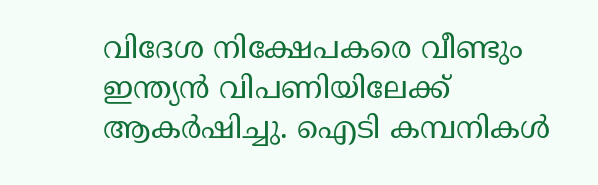വിദേശ നിക്ഷേപകരെ വീണ്ടും ഇന്ത്യന്‍ വിപണിയിലേക്ക്‌ ആകര്‍ഷിച്ചു. ഐടി കമ്പനികള്‍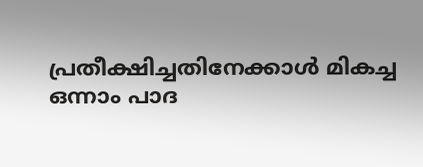പ്രതീക്ഷിച്ചതിനേക്കാള്‍ മികച്ച ഒന്നാം പാദ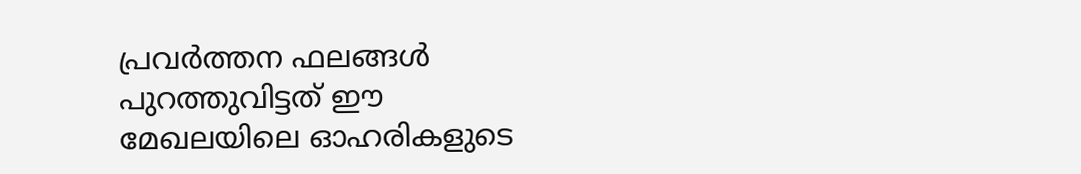പ്രവര്‍ത്തന ഫലങ്ങള്‍ പുറത്തുവിട്ടത്‌ ഈ മേഖലയിലെ ഓഹരികളുടെ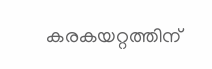കരകയറ്റത്തിന്‌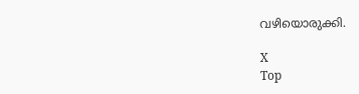വഴിയൊരുക്കി.

X
Top